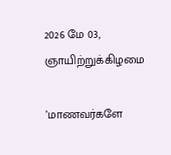2026 மே 03, ஞாயிற்றுக்கிழமை

’மாணவர்களே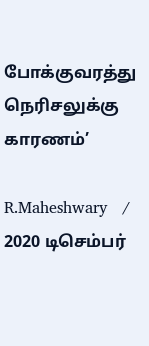போக்குவரத்து நெரிசலுக்கு காரணம்’

R.Maheshwary   / 2020 டிசெம்பர்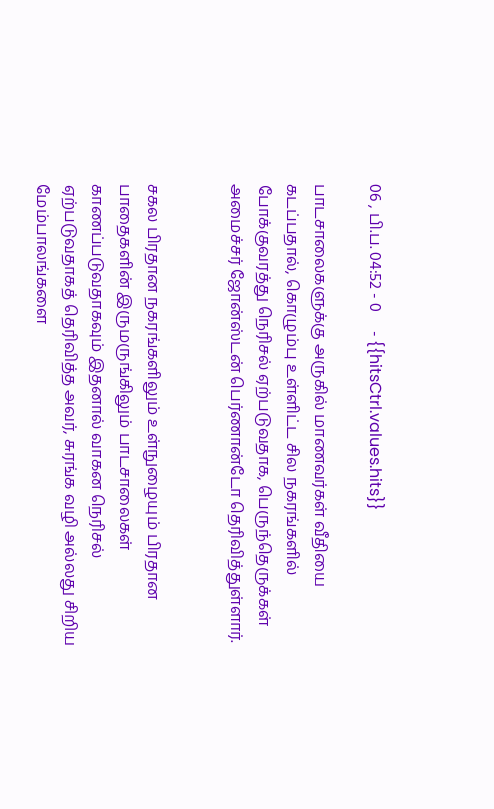06 , பி.ப. 04:52 - 0     - {{hitsCtrl.values.hits}}

பாடசாலைகளுக்கு அருகில் மாணவர்கள் வீதியை கடப்பதால், கொழும்பு உள்ளிட்ட சில நகரங்களில் போக்குவரத்து நெரிசல் ஏற்படுவதாக, பெருந்தெருக்கள் அமைச்சர் ஜோன்ஸ்டன் பெர்ணான்டோ தெரிவித்துள்ளார்.


சகல பிரதான நகரங்களிலும் உள்நுழையும் பிரதான பாதைகளின் இருமருங்கிலும் பாடசாலைகள் காணப்படுவதாகவும் இதனால் வாகன நெரிசல் ஏற்படுவதாகத் தெரிவித்த அவர், சுரங்க வழி அல்லது சிறிய மேம்பாலங்களை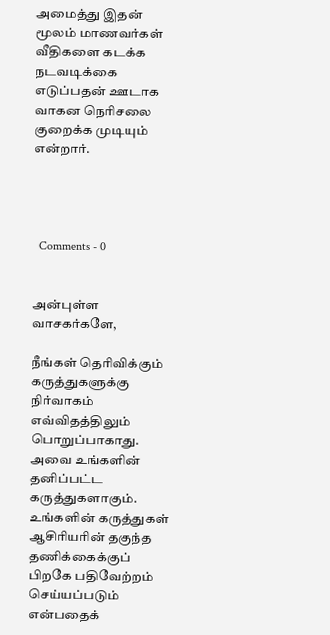அமைத்து இதன் மூலம் மாணவர்கள் வீதிகளை கடக்க நடவடிக்கை எடுப்பதன் ஊடாக வாகன நெரிசலை குறைக்க முடியும் என்றார்.




  Comments - 0


அன்புள்ள வாசகர்களே,

நீங்கள் தெரிவிக்கும் கருத்துகளுக்கு நிர்வாகம் எவ்விதத்திலும் பொறுப்பாகாது. அவை உங்களின் தனிப்பட்ட கருத்துகளாகும். உங்களின் கருத்துகள் ஆசிரியரின் தகுந்த தணிக்கைக்குப் பிறகே பதிவேற்றம் செய்யப்படும் என்பதைக்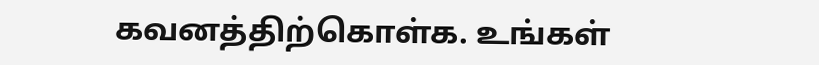கவனத்திற்கொள்க. உங்கள்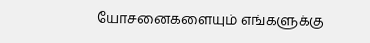யோசனைகளையும் எங்களுக்கு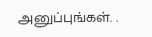அனுப்புங்கள். .